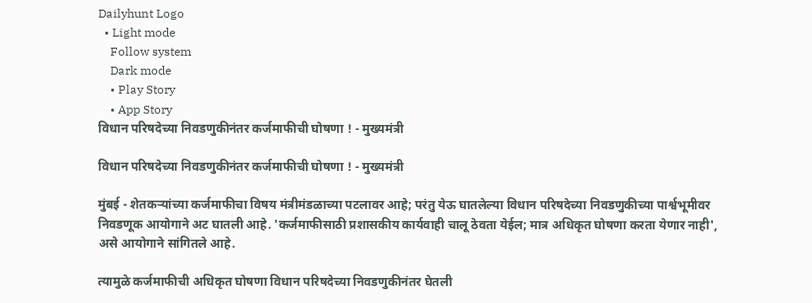Dailyhunt Logo
  • Light mode
    Follow system
    Dark mode
    • Play Story
    • App Story
विधान परिषदेच्या निवडणुकीनंतर कर्जमाफीची घोषणा ! - मुख्यमंत्री

विधान परिषदेच्या निवडणुकीनंतर कर्जमाफीची घोषणा ! - मुख्यमंत्री

मुंबई - शेतकर्‍यांच्या कर्जमाफीचा विषय मंत्रीमंडळाच्या पटलावर आहे; परंतु येऊ घातलेल्या विधान परिषदेच्या निवडणुकीच्या पार्श्वभूमीवर निवडणूक आयोगाने अट घातली आहे. 'कर्जमाफीसाठी प्रशासकीय कार्यवाही चालू ठेवता येईल; मात्र अधिकृत घोषणा करता येणार नाही', असे आयोगाने सांगितले आहे.

त्यामुळे कर्जमाफीची अधिकृत घोषणा विधान परिषदेच्या निवडणुकीनंतर घेतली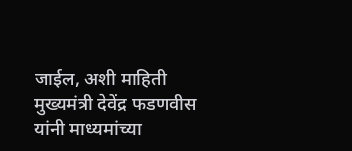जाईल, अशी माहिती मुख्यमंत्री देवेंद्र फडणवीस यांनी माध्यमांच्या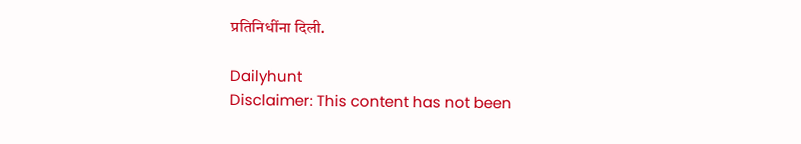प्रतिनिधींना दिली.

Dailyhunt
Disclaimer: This content has not been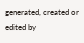generated, created or edited by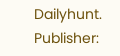Dailyhunt. Publisher: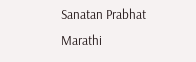Sanatan Prabhat Marathi